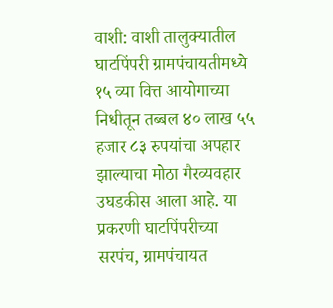वाशी: वाशी तालुक्यातील घाटपिंपरी ग्रामपंचायतीमध्ये १५ व्या वित्त आयोगाच्या निधीतून तब्बल ४० लाख ५५ हजार ८३ रुपयांचा अपहार झाल्याचा मोठा गैरव्यवहार उघडकीस आला आहे. या प्रकरणी घाटपिंपरीच्या सरपंच, ग्रामपंचायत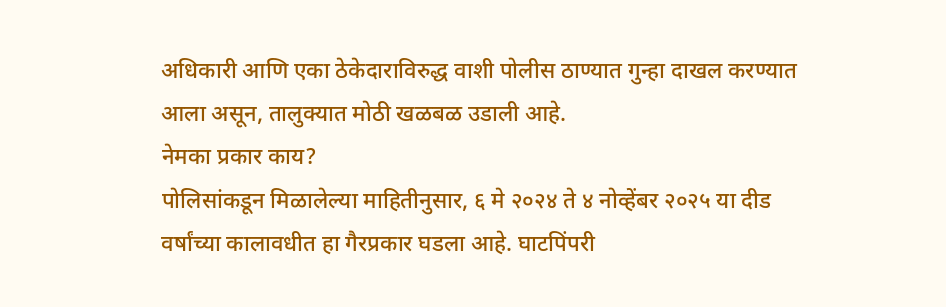अधिकारी आणि एका ठेकेदाराविरुद्ध वाशी पोलीस ठाण्यात गुन्हा दाखल करण्यात आला असून, तालुक्यात मोठी खळबळ उडाली आहे.
नेमका प्रकार काय?
पोलिसांकडून मिळालेल्या माहितीनुसार, ६ मे २०२४ ते ४ नोव्हेंबर २०२५ या दीड वर्षांच्या कालावधीत हा गैरप्रकार घडला आहे. घाटपिंपरी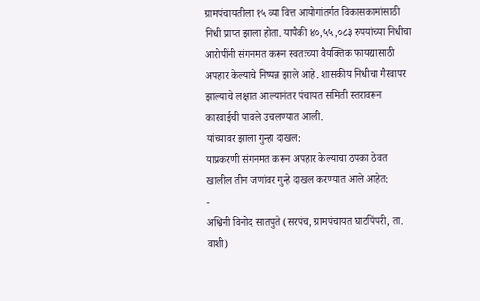ग्रामपंचायतीला १५ व्या वित्त आयोगांतर्गत विकासकामांसाठी निधी प्राप्त झाला होता. यापैकी ४०,५५,०८३ रुपयांच्या निधीचा आरोपींनी संगनमत करून स्वतःच्या वैयक्तिक फायद्यासाठी अपहार केल्याचे निष्पन्न झाले आहे. शासकीय निधीचा गैरवापर झाल्याचे लक्षात आल्यानंतर पंचायत समिती स्तरावरून कारवाईची पावले उचलण्यात आली.
यांच्यावर झाला गुन्हा दाखल:
याप्रकरणी संगनमत करून अपहार केल्याचा ठपका ठेवत खालील तीन जणांवर गुन्हे दाखल करण्यात आले आहेत:
-
अश्विनी विनोद सातपुते (सरपंच, ग्रामपंचायत घाटपिंपरी, ता. वाशी)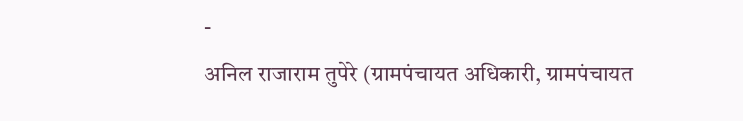-
अनिल राजाराम तुपेरे (ग्रामपंचायत अधिकारी, ग्रामपंचायत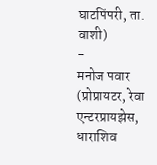घाटपिंपरी, ता. वाशी)
-
मनोज पवार (प्रोप्रायटर, रेवा एन्टरप्रायझेस, धाराशिव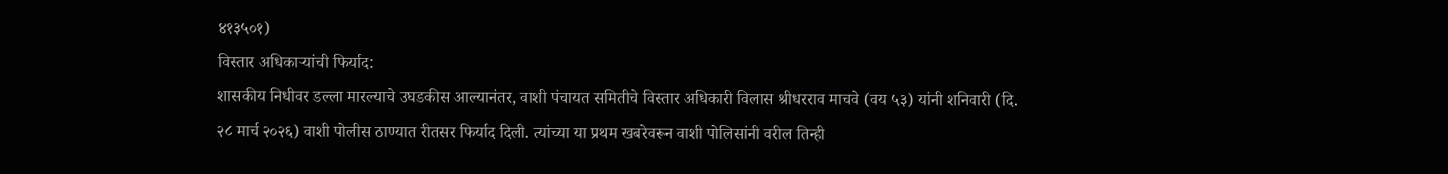४१३५०१)
विस्तार अधिकाऱ्यांची फिर्याद:
शासकीय निधीवर डल्ला मारल्याचे उघडकीस आल्यानंतर, वाशी पंचायत समितीचे विस्तार अधिकारी विलास श्रीधरराव माचवे (वय ५३) यांनी शनिवारी (दि. २८ मार्च २०२६) वाशी पोलीस ठाण्यात रीतसर फिर्याद दिली. त्यांच्या या प्रथम खबरेवरून वाशी पोलिसांनी वरील तिन्ही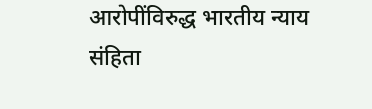आरोपींविरुद्ध भारतीय न्याय संहिता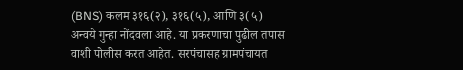(BNS) कलम ३१६(२), ३१६(५), आणि ३(५) अन्वये गुन्हा नोंदवला आहे. या प्रकरणाचा पुढील तपास वाशी पोलीस करत आहेत. सरपंचासह ग्रामपंचायत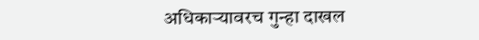अधिकाऱ्यावरच गुन्हा दाखल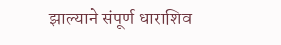झाल्याने संपूर्ण धाराशिव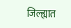जिल्ह्यात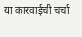या कारवाईची चर्चा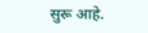सुरू आहे.